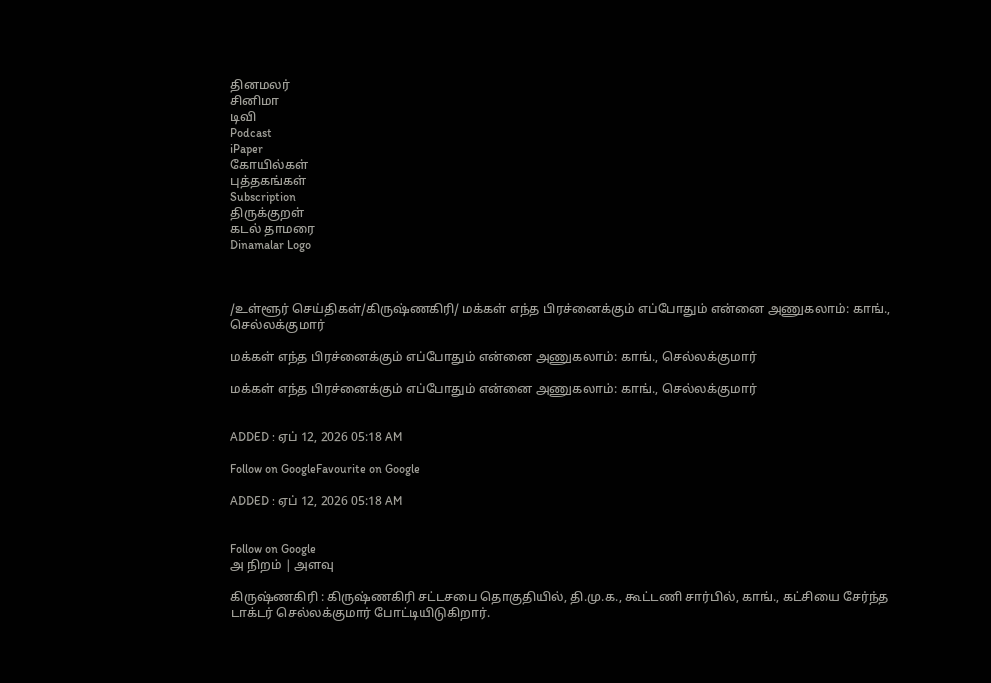தினமலர்
சினிமா
டிவி
Podcast
iPaper
கோயில்கள்
புத்தகங்கள்
Subscription
திருக்குறள்
கடல் தாமரை
Dinamalar Logo



/உள்ளூர் செய்திகள்/கிருஷ்ணகிரி/ மக்கள் எந்த பிரச்னைக்கும் எப்போதும் என்னை அணுகலாம்: காங்., செல்லக்குமார்

மக்கள் எந்த பிரச்னைக்கும் எப்போதும் என்னை அணுகலாம்: காங்., செல்லக்குமார்

மக்கள் எந்த பிரச்னைக்கும் எப்போதும் என்னை அணுகலாம்: காங்., செல்லக்குமார்


ADDED : ஏப் 12, 2026 05:18 AM

Follow on GoogleFavourite on Google

ADDED : ஏப் 12, 2026 05:18 AM


Follow on Google
அ நிறம் | அளவு

கிருஷ்ணகிரி : கிருஷ்ணகிரி சட்டசபை தொகுதியில், தி.மு.க., கூட்டணி சார்பில், காங்., கட்சியை சேர்ந்த டாக்டர் செல்லக்குமார் போட்டியிடுகிறார்.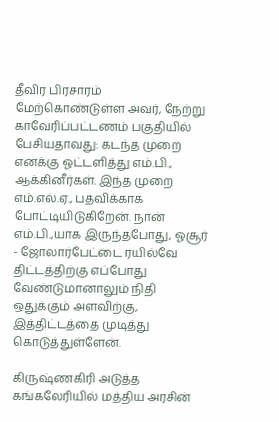தீவிர பிரசாரம் மேற்கொண்டுள்ள அவர், நேற்று காவேரிப்பட்டணம் பகுதியில் பேசியதாவது: கடந்த முறை எனக்கு ஓட்டளித்து எம்.பி., ஆக்கினீர்கள். இந்த முறை எம்.எல்.ஏ., பதவிக்காக போட்டியிடுகிறேன். நான் எம்.பி.,யாக இருந்தபோது, ஓசூர் - ஜோலார்பேட்டை ரயில்வே திட்டத்திற்கு எப்போது வேண்டுமானாலும் நிதி ஒதுக்கும் அளவிற்கு, இத்திட்டத்தை முடித்து கொடுத்துள்ளேன்.

கிருஷ்ணகிரி அடுத்த கங்கலேரியில் மத்திய அரசின்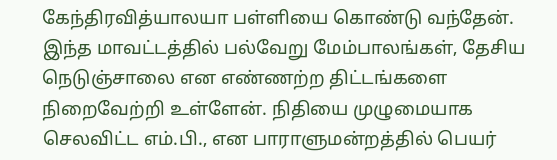கேந்திரவித்யாலயா பள்ளியை கொண்டு வந்தேன். இந்த மாவட்டத்தில் பல்வேறு மேம்பாலங்கள், தேசிய நெடுஞ்சாலை என எண்ணற்ற திட்டங்களை நிறைவேற்றி உள்ளேன். நிதியை முழுமையாக செலவிட்ட எம்.பி., என பாராளுமன்றத்தில் பெயர்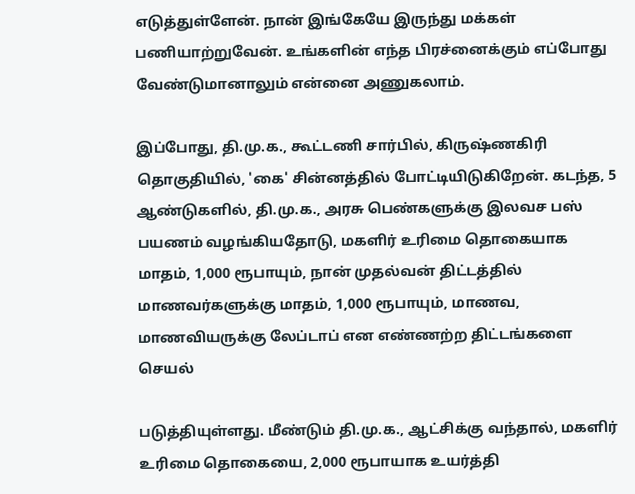எடுத்துள்ளேன். நான் இங்கேயே இருந்து மக்கள் பணியாற்றுவேன். உங்களின் எந்த பிரச்னைக்கும் எப்போது வேண்டுமானாலும் என்னை அணுகலாம்.

இப்போது, தி.மு.க., கூட்டணி சார்பில், கிருஷ்ணகிரி தொகுதியில், 'கை' சின்னத்தில் போட்டியிடுகிறேன். கடந்த, 5 ஆண்டுகளில், தி.மு.க., அரசு பெண்களுக்கு இலவச பஸ் பயணம் வழங்கியதோடு, மகளிர் உரிமை தொகையாக மாதம், 1,000 ரூபாயும், நான் முதல்வன் திட்டத்தில் மாணவர்களுக்கு மாதம், 1,000 ரூபாயும், மாணவ, மாணவியருக்கு லேப்டாப் என எண்ணற்ற திட்டங்களை செயல்

படுத்தியுள்ளது. மீண்டும் தி.மு.க., ஆட்சிக்கு வந்தால், மகளிர் உரிமை தொகையை, 2,000 ரூபாயாக உயர்த்தி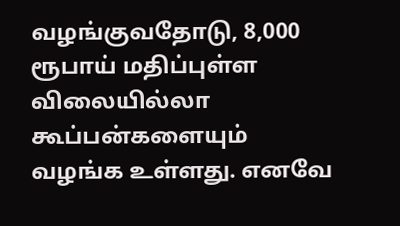வழங்குவதோடு, 8,000 ரூபாய் மதிப்புள்ள விலையில்லா கூப்பன்களையும் வழங்க உள்ளது. எனவே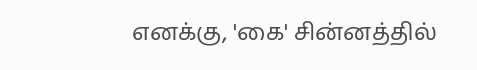எனக்கு, 'கை' சின்னத்தில்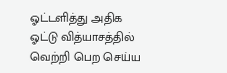ஓட்டளித்து அதிக ஓட்டு வித்யாசத்தில் வெற்றி பெற செய்ய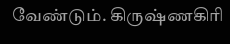வேண்டும். கிருஷ்ணகிரி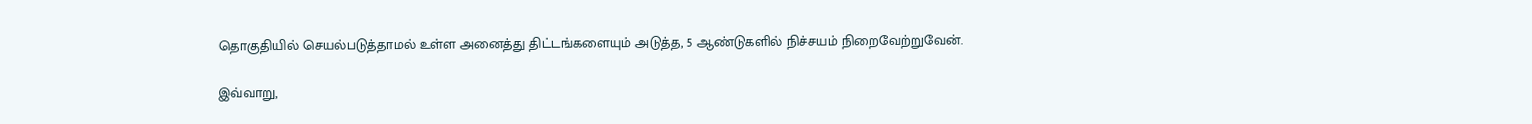தொகுதியில் செயல்படுத்தாமல் உள்ள அனைத்து திட்டங்களையும் அடுத்த, 5 ஆண்டுகளில் நிச்சயம் நிறைவேற்றுவேன்.

இவ்வாறு,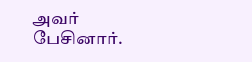அவர் பேசினார்.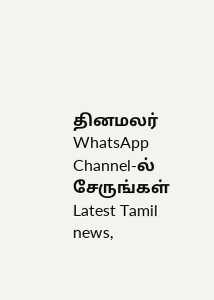தினமலர் WhatsApp Channel-ல் சேருங்கள்
Latest Tamil news,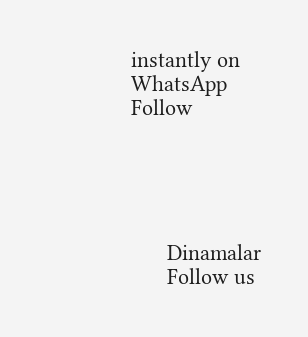instantly on WhatsApp
Follow





      Dinamalar
      Follow us